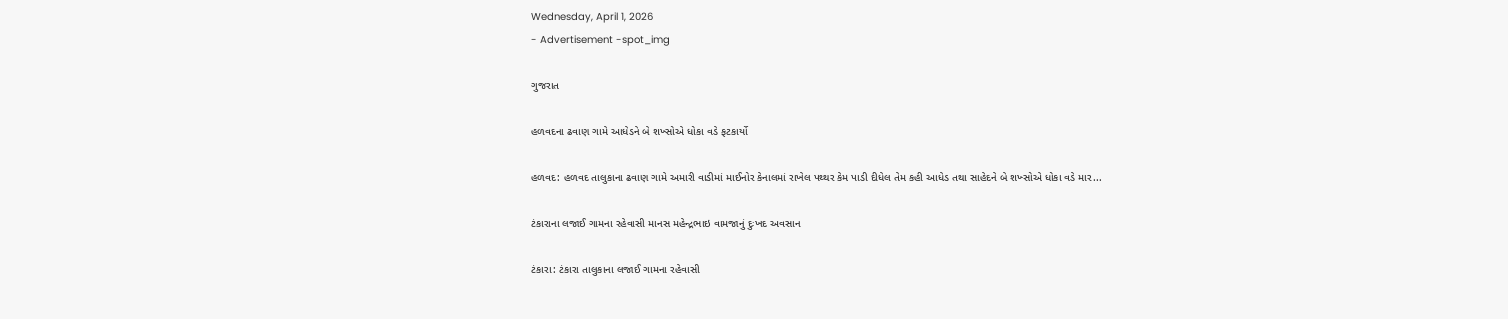Wednesday, April 1, 2026
- Advertisement -spot_img

ગુજરાત

હળવદના ઢવાણ ગામે આધેડને બે શખ્સોએ ધોકા વડે ફટકાર્યો

હળવદ: હળવદ તાલુકાના ઢવાણ ગામે અમારી વાડીમાં માઈનોર કેનાલમાં રાખેલ પથ્થર કેમ પાડી દીધેલ તેમ કહી આધેડ તથા સાહેદને બે શખ્સોએ ધોકા વડે માર...

ટંકારાના લજાઈ ગામના રહેવાસી માનસ મહેન્દ્રભાઇ વામજાનું દુઃખદ અવસાન

ટંકારા: ટંકારા તાલુકાના લજાઈ ગામના રહેવાસી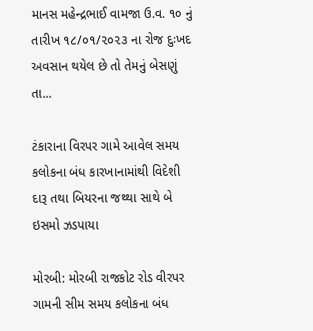માનસ મહેન્દ્રભાઈ વામજા ઉ.વ. ૧૦ નું તારીખ ૧૮/૦૧/૨૦૨૩ ના રોજ દુઃખદ અવસાન થયેલ છે તો તેમનું બેસણું તા...

ટંકારાના વિરપર ગામે આવેલ સમય કલોકના બંધ કારખાનામાંથી વિદેશી દારૂ તથા બિયરના જથ્થા સાથે બે ઇસમો ઝડપાયા

મોરબી: મોરબી રાજકોટ રોડ વીરપર ગામની સીમ સમય કલોકના બંધ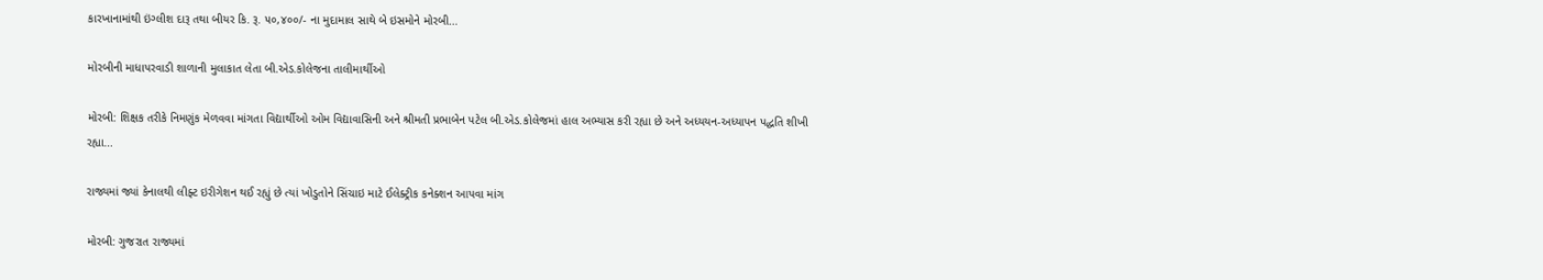કારખાનામાંથી ઇંગ્લીશ દારૂ તથા બીયર કિ. રૂ. ૫૦,૪૦૦/- ના મુદામાલ સાથે બે ઇસમોને મોરબી...

મોરબીની માધાપરવાડી શાળાની મુલાકાત લેતા બી.એડ.કોલેજના તાલીમાર્થીઓ

મોરબી: શિક્ષક તરીકે નિમણુંક મેળવવા માંગતા વિદ્યાર્થીઓ ઓમ વિદ્યાવાસિની અને શ્રીમતી પ્રભાબેન પટેલ બી.એડ.કોલેજમાં હાલ અભ્યાસ કરી રહ્યા છે અને અધ્યયન-અધ્યાપન પદ્ધતિ શીખી રહ્યા...

રાજ્યમાં જ્યાં કેનાલથી લીફ્ટ ઇરીગેશન થઈ રહ્યું છે ત્યાં ખોડુતોને સિંચાઇ માટે ઈલેક્ટ્રીક કનેક્શન આપવા માંગ

મોરબી: ગુજરાત રાજ્યમાં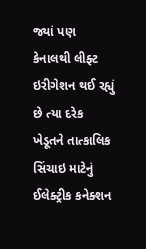જ્યાં પણ કેનાલથી લીફ્ટ ઇરીગેશન થઈ રહ્યું છે ત્યા દરેક ખેડૂતને તાત્કાલિક સિંચાઇ માટેનું ઈલેક્ટ્રીક કનેક્શન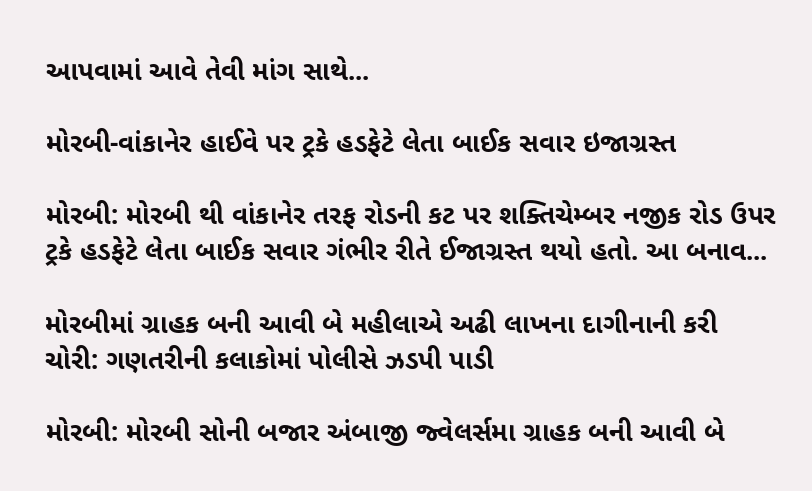આપવામાં આવે તેવી માંગ સાથે...

મોરબી-વાંકાનેર હાઈવે પર ટ્રકે હડફેટે લેતા બાઈક સવાર ઇજાગ્રસ્ત

મોરબી: મોરબી થી વાંકાનેર તરફ રોડની કટ પર શક્તિચેમ્બર નજીક રોડ ઉપર ટ્રકે હડફેટે લેતા બાઈક સવાર ગંભીર રીતે ઈજાગ્રસ્ત થયો હતો. આ બનાવ...

મોરબીમાં ગ્રાહક બની આવી બે મહીલાએ અઢી લાખના દાગીનાની કરી ચોરી: ગણતરીની કલાકોમાં પોલીસે ઝડપી પાડી

મોરબી: મોરબી સોની બજાર અંબાજી જ્વેલર્સમા ગ્રાહક બની આવી બે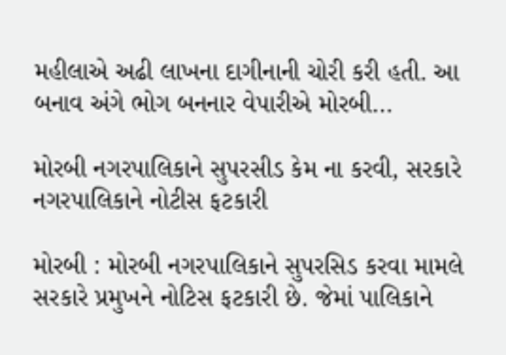મહીલાએ અઢી લાખના દાગીનાની ચોરી કરી હતી. આ બનાવ અંગે ભોગ બનનાર વેપારીએ મોરબી...

મોરબી નગરપાલિકાને સુપરસીડ કેમ ના કરવી, સરકારે નગરપાલિકાને નોટીસ ફટકારી

મોરબી : મોરબી નગરપાલિકાને સુપરસિડ કરવા મામલે સરકારે પ્રમુખને નોટિસ ફટકારી છે. જેમાં પાલિકાને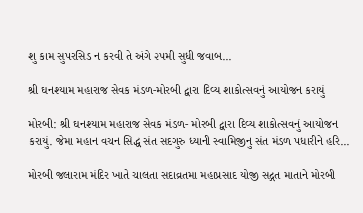શુ કામ સુપરસિડ ન કરવી તે અંગે ૨૫મી સુધી જવાબ...

શ્રી ઘનશ્યામ મહારાજ સેવક મંડળ-મોરબી દ્વારા દિવ્ય શાકોત્સવનું આયોજન કરાયું

મોરબી: શ્રી ઘનશ્યામ મહારાજ સેવક મંડળ- મોરબી દ્વારા દિવ્ય શાકોત્સવનું આયોજન કરાયું. જેમા મહાન વચન સિદ્ધ સંત સદગુરુ ધ્યાની સ્વામિજીનુ સંત મંડળ પધારીને હરિ...

મોરબી જલારામ મંદિર ખાતે ચાલતા સદાવ્રતમા મહાપ્રસાદ યોજી સદ્ગત માતાને મોરબી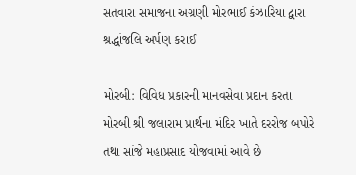સતવારા સમાજના અગ્રણી મોરભાઈ કંઝારિયા દ્વારા શ્રદ્ધાંજલિ અર્પણ કરાઈ

મોરબી: વિવિધ પ્રકારની માનવસેવા પ્રદાન કરતા મોરબી શ્રી જલારામ પ્રાર્થના મંદિર ખાતે દરરોજ બપોરે તથા સાંજે મહાપ્રસાદ યોજવામાં આવે છે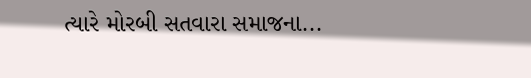ત્યારે મોરબી સતવારા સમાજના...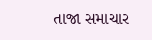તાજા સમાચાર